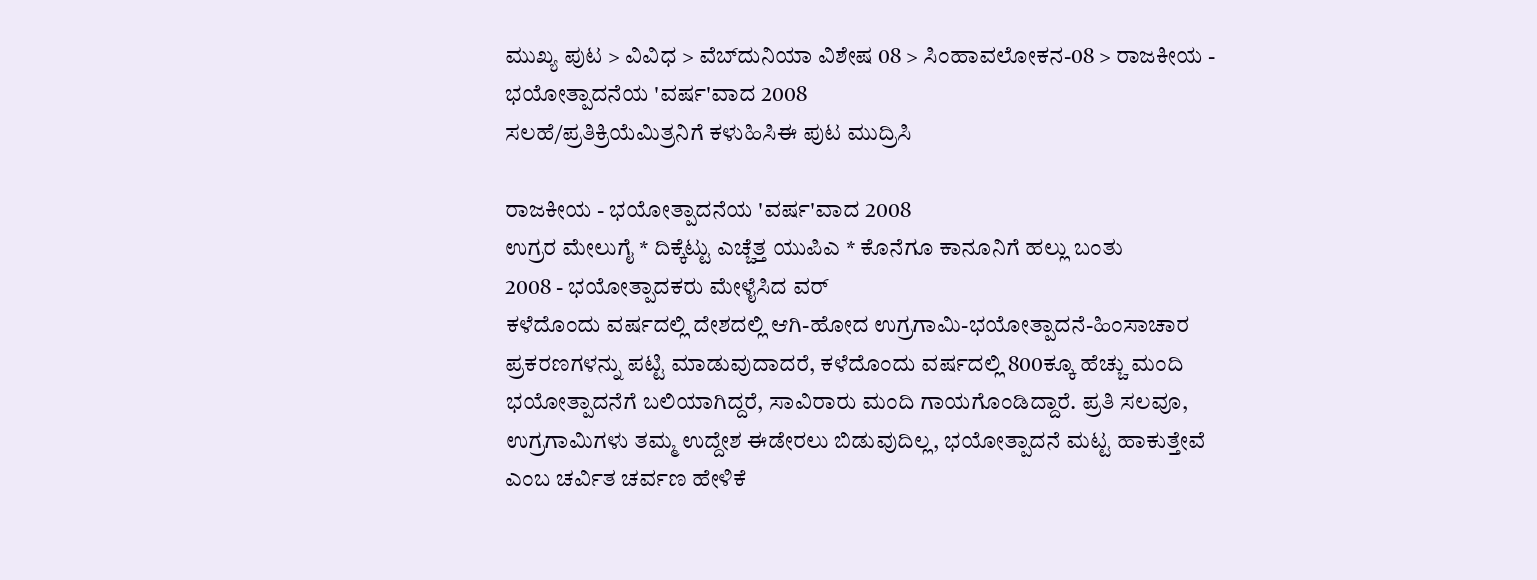ಮುಖ್ಯ ಪುಟ > ವಿವಿಧ > ವೆಬ್‌ದುನಿಯಾ ವಿಶೇಷ 08 > ಸಿಂಹಾವಲೋಕನ-08 > ರಾಜಕೀಯ - ಭಯೋತ್ಪಾದನೆಯ 'ವರ್ಷ'ವಾದ 2008
ಸಲಹೆ/ಪ್ರತಿಕ್ರಿಯೆಮಿತ್ರನಿಗೆ ಕಳುಹಿಸಿಈ ಪುಟ ಮುದ್ರಿಸಿ

ರಾಜಕೀಯ - ಭಯೋತ್ಪಾದನೆಯ 'ವರ್ಷ'ವಾದ 2008
ಉಗ್ರರ ಮೇಲುಗೈ * ದಿಕ್ಕೆಟ್ಟು ಎಚ್ಚೆತ್ತ ಯುಪಿಎ * ಕೊನೆಗೂ ಕಾನೂನಿಗೆ ಹಲ್ಲು ಬಂತು
2008 - ಭಯೋತ್ಪಾದಕರು ಮೇಳೈಸಿದ ವರ್
ಕಳೆದೊಂದು ವರ್ಷದಲ್ಲಿ ದೇಶದಲ್ಲಿ ಆಗಿ-ಹೋದ ಉಗ್ರಗಾಮಿ-ಭಯೋತ್ಪಾದನೆ-ಹಿಂಸಾಚಾರ ಪ್ರಕರಣಗಳನ್ನು ಪಟ್ಟಿ ಮಾಡುವುದಾದರೆ, ಕಳೆದೊಂದು ವರ್ಷದಲ್ಲಿ 800ಕ್ಕೂ ಹೆಚ್ಚು ಮಂದಿ ಭಯೋತ್ಪಾದನೆಗೆ ಬಲಿಯಾಗಿದ್ದರೆ, ಸಾವಿರಾರು ಮಂದಿ ಗಾಯಗೊಂಡಿದ್ದಾರೆ. ಪ್ರತಿ ಸಲವೂ, ಉಗ್ರಗಾಮಿಗಳು ತಮ್ಮ ಉದ್ದೇಶ ಈಡೇರಲು ಬಿಡುವುದಿಲ್ಲ, ಭಯೋತ್ಪಾದನೆ ಮಟ್ಟ ಹಾಕುತ್ತೇವೆ ಎಂಬ ಚರ್ವಿತ ಚರ್ವಣ ಹೇಳಿಕೆ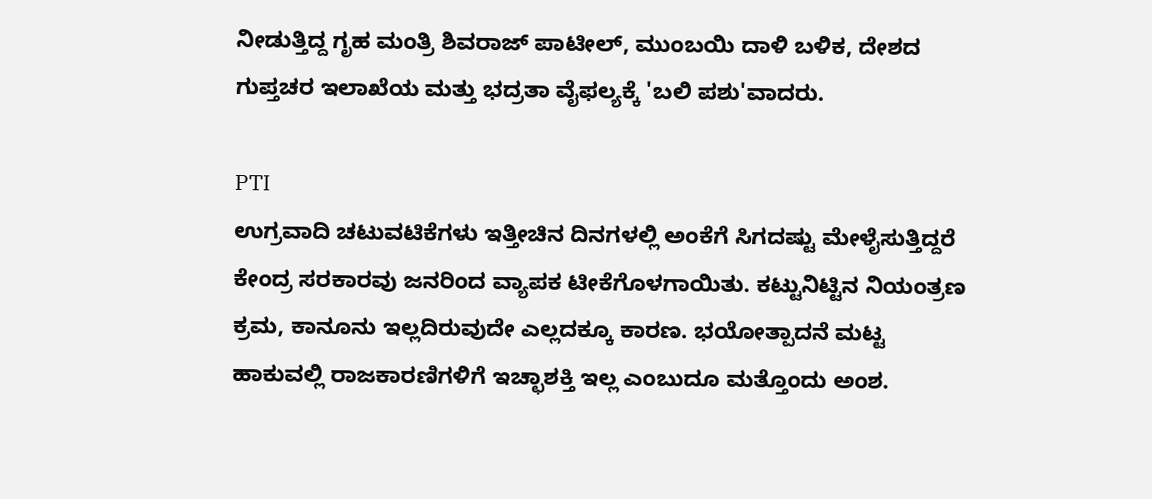ನೀಡುತ್ತಿದ್ದ ಗೃಹ ಮಂತ್ರಿ ಶಿವರಾಜ್ ಪಾಟೀಲ್, ಮುಂಬಯಿ ದಾಳಿ ಬಳಿಕ, ದೇಶದ ಗುಪ್ತಚರ ಇಲಾಖೆಯ ಮತ್ತು ಭದ್ರತಾ ವೈಫಲ್ಯಕ್ಕೆ 'ಬಲಿ ಪಶು'ವಾದರು.

PTI
ಉಗ್ರವಾದಿ ಚಟುವಟಿಕೆಗಳು ಇತ್ತೀಚಿನ ದಿನಗಳಲ್ಲಿ ಅಂಕೆಗೆ ಸಿಗದಷ್ಟು ಮೇಳೈಸುತ್ತಿದ್ದರೆ ಕೇಂದ್ರ ಸರಕಾರವು ಜನರಿಂದ ವ್ಯಾಪಕ ಟೀಕೆಗೊಳಗಾಯಿತು. ಕಟ್ಟುನಿಟ್ಟಿನ ನಿಯಂತ್ರಣ ಕ್ರಮ, ಕಾನೂನು ಇಲ್ಲದಿರುವುದೇ ಎಲ್ಲದಕ್ಕೂ ಕಾರಣ. ಭಯೋತ್ಪಾದನೆ ಮಟ್ಟ ಹಾಕುವಲ್ಲಿ ರಾಜಕಾರಣಿಗಳಿಗೆ ಇಚ್ಛಾಶಕ್ತಿ ಇಲ್ಲ ಎಂಬುದೂ ಮತ್ತೊಂದು ಅಂಶ.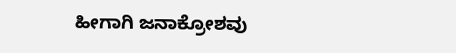ಹೀಗಾಗಿ ಜನಾಕ್ರೋಶವು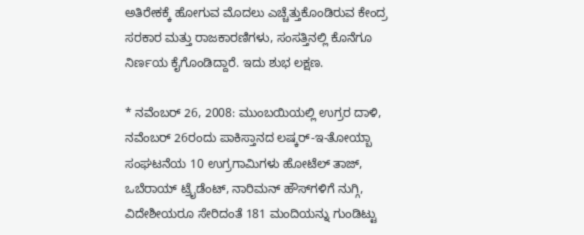ಅತಿರೇಕಕ್ಕೆ ಹೋಗುವ ಮೊದಲು ಎಚ್ಚೆತ್ತುಕೊಂಡಿರುವ ಕೇಂದ್ರ ಸರಕಾರ ಮತ್ತು ರಾಜಕಾರಣಿಗಳು, ಸಂಸತ್ತಿನಲ್ಲಿ ಕೊನೆಗೂ ನಿರ್ಣಯ ಕೈಗೊಂಡಿದ್ದಾರೆ. ಇದು ಶುಭ ಲಕ್ಷಣ.

* ನವೆಂಬರ್ 26, 2008: ಮುಂಬಯಿಯಲ್ಲಿ ಉಗ್ರರ ದಾಳಿ, ನವೆಂಬರ್ 26ರಂದು ಪಾಕಿಸ್ತಾನದ ಲಷ್ಕರ್-ಇ-ತೋಯ್ಬಾ ಸಂಘಟನೆಯ 10 ಉಗ್ರಗಾಮಿಗಳು ಹೋಟೆಲ್ ತಾಜ್, ಒಬೆರಾಯ್ ಟ್ರೈಡೆಂಟ್, ನಾರಿಮನ್ ಹೌಸ್‌ಗಳಿಗೆ ನುಗ್ಗಿ, ವಿದೇಶೀಯರೂ ಸೇರಿದಂತೆ 181 ಮಂದಿಯನ್ನು ಗುಂಡಿಟ್ಟು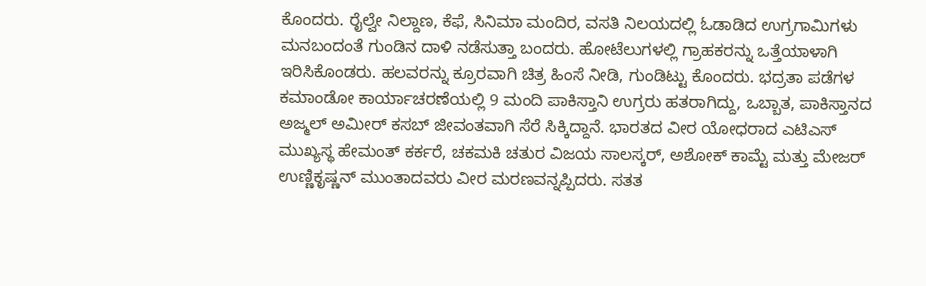ಕೊಂದರು. ರೈಲ್ವೇ ನಿಲ್ದಾಣ, ಕೆಫೆ, ಸಿನಿಮಾ ಮಂದಿರ, ವಸತಿ ನಿಲಯದಲ್ಲಿ ಓಡಾಡಿದ ಉಗ್ರಗಾಮಿಗಳು ಮನಬಂದಂತೆ ಗುಂಡಿನ ದಾಳಿ ನಡೆಸುತ್ತಾ ಬಂದರು. ಹೋಟೆಲುಗಳಲ್ಲಿ ಗ್ರಾಹಕರನ್ನು ಒತ್ತೆಯಾಳಾಗಿ ಇರಿಸಿಕೊಂಡರು. ಹಲವರನ್ನು ಕ್ರೂರವಾಗಿ ಚಿತ್ರ ಹಿಂಸೆ ನೀಡಿ, ಗುಂಡಿಟ್ಟು ಕೊಂದರು. ಭದ್ರತಾ ಪಡೆಗಳ ಕಮಾಂಡೋ ಕಾರ್ಯಾಚರಣೆಯಲ್ಲಿ 9 ಮಂದಿ ಪಾಕಿಸ್ತಾನಿ ಉಗ್ರರು ಹತರಾಗಿದ್ದು, ಒಬ್ಬಾತ, ಪಾಕಿಸ್ತಾನದ ಅಜ್ಮಲ್ ಅಮೀರ್ ಕಸಬ್ ಜೀವಂತವಾಗಿ ಸೆರೆ ಸಿಕ್ಕಿದ್ದಾನೆ. ಭಾರತದ ವೀರ ಯೋಧರಾದ ಎಟಿಎಸ್ ಮುಖ್ಯಸ್ಥ ಹೇಮಂತ್ ಕರ್ಕರೆ, ಚಕಮಕಿ ಚತುರ ವಿಜಯ ಸಾಲಸ್ಕರ್, ಅಶೋಕ್ ಕಾಮ್ಟೆ ಮತ್ತು ಮೇಜರ್ ಉಣ್ಣಿಕೃಷ್ಣನ್ ಮುಂತಾದವರು ವೀರ ಮರಣವನ್ನಪ್ಪಿದರು. ಸತತ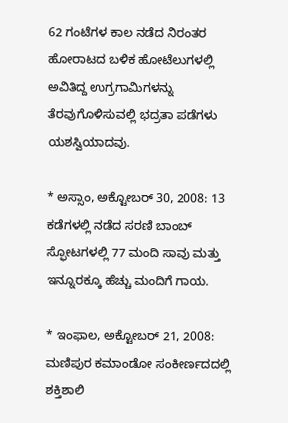62 ಗಂಟೆಗಳ ಕಾಲ ನಡೆದ ನಿರಂತರ ಹೋರಾಟದ ಬಳಿಕ ಹೋಟೆಲುಗಳಲ್ಲಿ ಅವಿತಿದ್ದ ಉಗ್ರಗಾಮಿಗಳನ್ನು ತೆರವುಗೊಳಿಸುವಲ್ಲಿ ಭದ್ರತಾ ಪಡೆಗಳು ಯಶಸ್ವಿಯಾದವು.

* ಅಸ್ಸಾಂ, ಅಕ್ಟೋಬರ್ 30, 2008: 13 ಕಡೆಗಳಲ್ಲಿ ನಡೆದ ಸರಣಿ ಬಾಂಬ್ ಸ್ಫೋಟಗಳಲ್ಲಿ 77 ಮಂದಿ ಸಾವು ಮತ್ತು ಇನ್ನೂರಕ್ಕೂ ಹೆಚ್ಚು ಮಂದಿಗೆ ಗಾಯ.

* ಇಂಫಾಲ, ಅಕ್ಟೋಬರ್ 21, 2008: ಮಣಿಪುರ ಕಮಾಂಡೋ ಸಂಕೀರ್ಣದದಲ್ಲಿ ಶಕ್ತಿಶಾಲಿ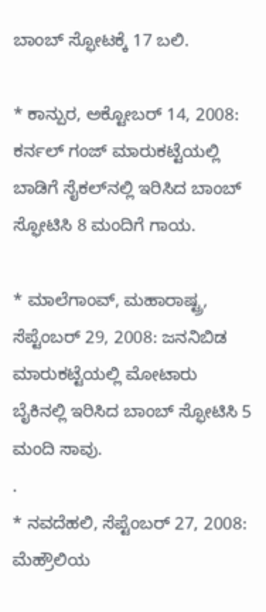ಬಾಂಬ್ ಸ್ಫೋಟಕ್ಕೆ 17 ಬಲಿ.

* ಕಾನ್ಪುರ, ಅಕ್ಟೋಬರ್ 14, 2008: ಕರ್ನಲ್ ಗಂಜ್ ಮಾರುಕಟ್ಟೆಯಲ್ಲಿ ಬಾಡಿಗೆ ಸೈಕಲ್‌ನಲ್ಲಿ ಇರಿಸಿದ ಬಾಂಬ್ ಸ್ಫೋಟಿಸಿ 8 ಮಂದಿಗೆ ಗಾಯ.

* ಮಾಲೆಗಾಂವ್, ಮಹಾರಾಷ್ಟ್ರ, ಸೆಪ್ಟೆಂಬರ್ 29, 2008: ಜನನಿಬಿಡ ಮಾರುಕಟ್ಟೆಯಲ್ಲಿ ಮೋಟಾರು ಬೈಕಿನಲ್ಲಿ ಇರಿಸಿದ ಬಾಂಬ್ ಸ್ಫೋಟಿಸಿ 5 ಮಂದಿ ಸಾವು.
.
* ನವದೆಹಲಿ, ಸೆಪ್ಟೆಂಬರ್ 27, 2008: ಮೆಹ್ರೌಲಿಯ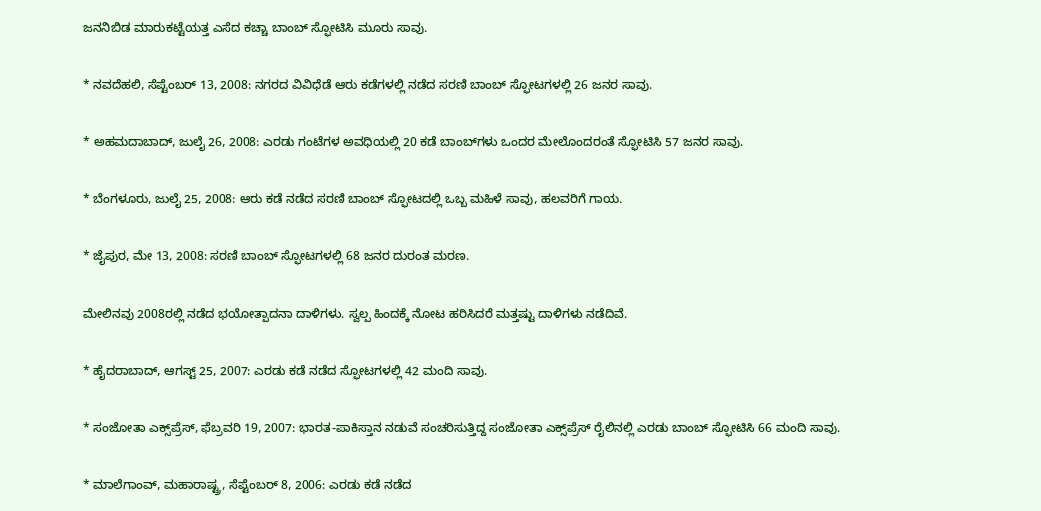ಜನನಿಬಿಡ ಮಾರುಕಟ್ಟೆಯತ್ತ ಎಸೆದ ಕಚ್ಚಾ ಬಾಂಬ್ ಸ್ಫೋಟಿಸಿ ಮೂರು ಸಾವು.

* ನವದೆಹಲಿ, ಸೆಪ್ಟೆಂಬರ್ 13, 2008: ನಗರದ ವಿವಿಧೆಡೆ ಆರು ಕಡೆಗಳಲ್ಲಿ ನಡೆದ ಸರಣಿ ಬಾಂಬ್ ಸ್ಫೋಟಗಳಲ್ಲಿ 26 ಜನರ ಸಾವು.

* ಅಹಮದಾಬಾದ್, ಜುಲೈ 26, 2008: ಎರಡು ಗಂಟೆಗಳ ಅವಧಿಯಲ್ಲಿ 20 ಕಡೆ ಬಾಂಬ್‌ಗಳು ಒಂದರ ಮೇಲೊಂದರಂತೆ ಸ್ಫೋಟಿಸಿ 57 ಜನರ ಸಾವು.

* ಬೆಂಗಳೂರು, ಜುಲೈ 25, 2008: ಆರು ಕಡೆ ನಡೆದ ಸರಣಿ ಬಾಂಬ್ ಸ್ಫೋಟದಲ್ಲಿ ಒಬ್ಬ ಮಹಿಳೆ ಸಾವು, ಹಲವರಿಗೆ ಗಾಯ.

* ಜೈಪುರ, ಮೇ 13, 2008: ಸರಣಿ ಬಾಂಬ್ ಸ್ಫೋಟಗಳಲ್ಲಿ 68 ಜನರ ದುರಂತ ಮರಣ.

ಮೇಲಿನವು 2008ರಲ್ಲಿ ನಡೆದ ಭಯೋತ್ಪಾದನಾ ದಾಳಿಗಳು. ಸ್ವಲ್ಪ ಹಿಂದಕ್ಕೆ ನೋಟ ಹರಿಸಿದರೆ ಮತ್ತಷ್ಟು ದಾಳಿಗಳು ನಡೆದಿವೆ.

* ಹೈದರಾಬಾದ್, ಆಗಸ್ಟ್ 25, 2007: ಎರಡು ಕಡೆ ನಡೆದ ಸ್ಫೋಟಗಳಲ್ಲಿ 42 ಮಂದಿ ಸಾವು.

* ಸಂಜೋತಾ ಎಕ್ಸ್‌ಪ್ರೆಸ್, ಫೆಬ್ರವರಿ 19, 2007: ಭಾರತ-ಪಾಕಿಸ್ತಾನ ನಡುವೆ ಸಂಚರಿಸುತ್ತಿದ್ದ ಸಂಜೋತಾ ಎಕ್ಸ್‌ಪ್ರೆಸ್ ರೈಲಿನಲ್ಲಿ ಎರಡು ಬಾಂಬ್ ಸ್ಫೋಟಿಸಿ 66 ಮಂದಿ ಸಾವು.

* ಮಾಲೆಗಾಂವ್, ಮಹಾರಾಷ್ಟ್ರ, ಸೆಪ್ಟೆಂಬರ್ 8, 2006: ಎರಡು ಕಡೆ ನಡೆದ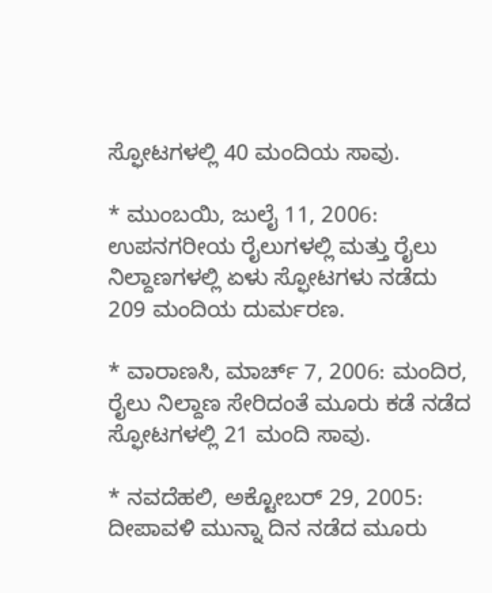ಸ್ಫೋಟಗಳಲ್ಲಿ 40 ಮಂದಿಯ ಸಾವು.

* ಮುಂಬಯಿ, ಜುಲೈ 11, 2006: ಉಪನಗರೀಯ ರೈಲುಗಳಲ್ಲಿ ಮತ್ತು ರೈಲು ನಿಲ್ದಾಣಗಳಲ್ಲಿ ಏಳು ಸ್ಫೋಟಗಳು ನಡೆದು 209 ಮಂದಿಯ ದುರ್ಮರಣ.

* ವಾರಾಣಸಿ, ಮಾರ್ಚ್ 7, 2006: ಮಂದಿರ, ರೈಲು ನಿಲ್ದಾಣ ಸೇರಿದಂತೆ ಮೂರು ಕಡೆ ನಡೆದ ಸ್ಫೋಟಗಳಲ್ಲಿ 21 ಮಂದಿ ಸಾವು.

* ನವದೆಹಲಿ, ಅಕ್ಟೋಬರ್ 29, 2005: ದೀಪಾವಳಿ ಮುನ್ನಾ ದಿನ ನಡೆದ ಮೂರು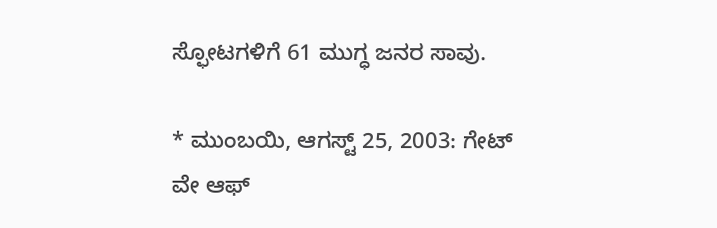ಸ್ಫೋಟಗಳಿಗೆ 61 ಮುಗ್ಧ ಜನರ ಸಾವು.

* ಮುಂಬಯಿ, ಆಗಸ್ಟ್ 25, 2003: ಗೇಟ್ ವೇ ಆಫ್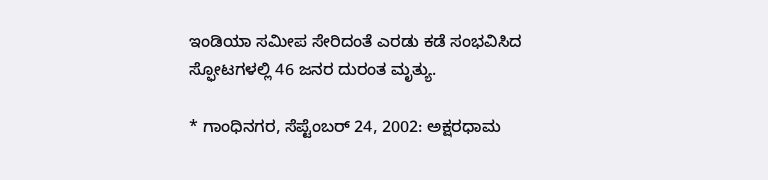ಇಂಡಿಯಾ ಸಮೀಪ ಸೇರಿದಂತೆ ಎರಡು ಕಡೆ ಸಂಭವಿಸಿದ ಸ್ಫೋಟಗಳಲ್ಲಿ 46 ಜನರ ದುರಂತ ಮೃತ್ಯು.

* ಗಾಂಧಿನಗರ, ಸೆಪ್ಟೆಂಬರ್ 24, 2002: ಅಕ್ಷರಧಾಮ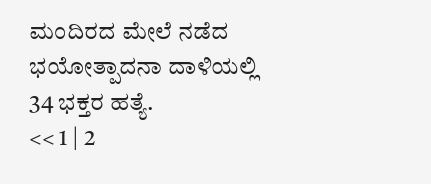ಮಂದಿರದ ಮೇಲೆ ನಡೆದ ಭಯೋತ್ಪಾದನಾ ದಾಳಿಯಲ್ಲಿ 34 ಭಕ್ತರ ಹತ್ಯೆ.
<< 1 | 2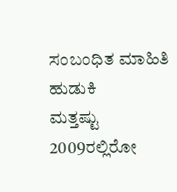ಸಂಬಂಧಿತ ಮಾಹಿತಿ ಹುಡುಕಿ
ಮತ್ತಷ್ಟು
2009ರಲ್ಲಿರೋ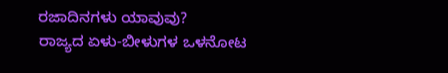ರಜಾದಿನಗಳು ಯಾವುವು?
ರಾಜ್ಯದ ಏಳು-ಬೀಳುಗಳ ಒಳನೋಟ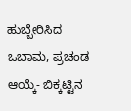ಹುಬ್ಬೇರಿಸಿದ ಒಬಾಮ, ಪ್ರಚಂಡ ಆಯ್ಕೆ- ಬಿಕ್ಕಟ್ಟಿನ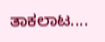ತಾಕಲಾಟ....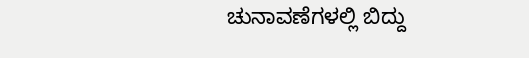ಚುನಾವಣೆಗಳಲ್ಲಿ ಬಿದ್ದು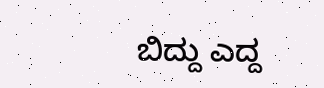ಬಿದ್ದು ಎದ್ದ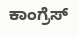ಕಾಂಗ್ರೆಸ್